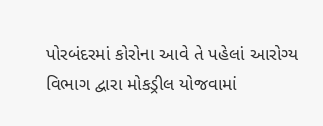પોરબંદરમાં કોરોના આવે તે પહેલાં આરોગ્ય વિભાગ દ્વારા મોકડ્રીલ યોજવામાં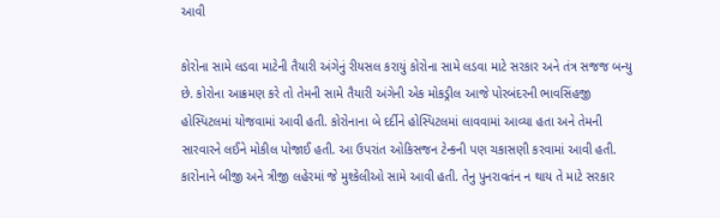આવી

કોરોના સામે લડવા માટેની તૈયારી અંગેનું રીયસલ કરાયું કોરોના સામે લડવા માટે સરકાર અને તંત્ર સજજ બન્યુ છે. કોરોના આક્રમણ કરે તો તેમની સામે તૈયારી અંગેની એક મોકડ્રીલ આજે પોરબંદરની ભાવસિંહજી હોસ્પિટલમાં યોજવામાં આવી હતી. કોરોનાના બે દર્દીને હોસ્પિટલમાં લાવવામાં આવ્યા હતા અને તેમની સારવારને લઈને મોકીલ પોજાઈ હતી. આ ઉપરાંત ઓકિસજન ટેન્કની પણ ચકાસણી કરવામાં આવી હતી.
કારોનાને બીજી અને ત્રીજી લહેરમાં જે મુશ્કેલીઓ સામે આવી હતી. તેનુ પુનરાવતંન ન થાય તે માટે સરકાર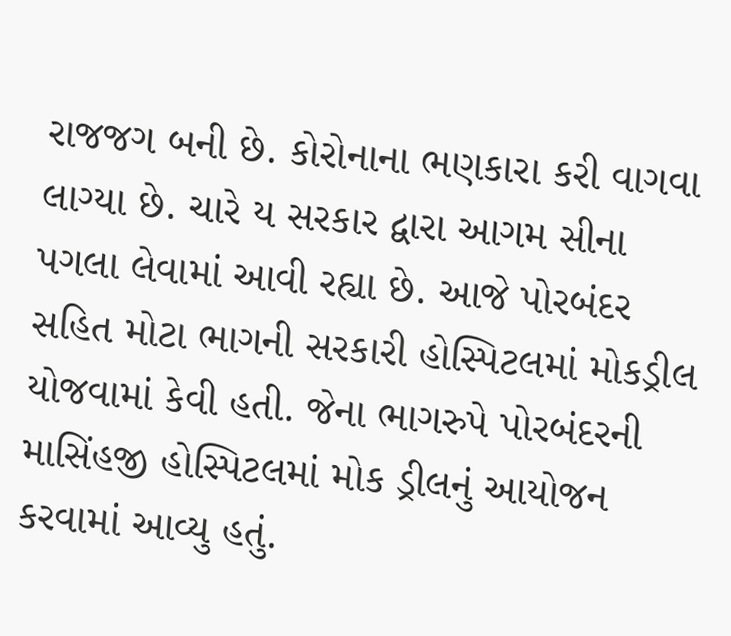રાજજગ બની છે. કોરોનાના ભણકારા કરી વાગવા લાગ્યા છે. ચારે ય સરકાર દ્વારા આગમ સીના પગલા લેવામાં આવી રહ્યા છે. આજે પોરબંદર સહિત મોટા ભાગની સરકારી હોસ્પિટલમાં મોકડ્રીલ યોજવામાં કેવી હતી. જેના ભાગરુપે પોરબંદરની માસિંહજી હોસ્પિટલમાં મોક ડ્રીલનું આયોજન કરવામાં આવ્યુ હતું.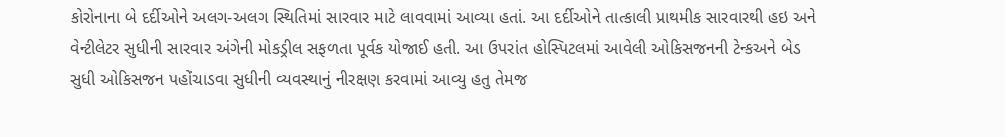કોરોનાના બે દર્દીઓને અલગ-અલગ સ્થિતિમાં સારવાર માટે લાવવામાં આવ્યા હતાં. આ દર્દીઓને તાત્કાલી પ્રાથમીક સારવારથી હઇ અને વેન્ટીલેટર સુધીની સારવાર અંગેની મોકડ્રીલ સફળતા પૂર્વક યોજાઈ હતી. આ ઉપરાંત હોસ્પિટલમાં આવેલી ઓકિસજનની ટેન્કઅને બેડ સુધી ઓકિસજન પહોંચાડવા સુધીની વ્યવસ્થાનું નીરક્ષણ કરવામાં આવ્યુ હતુ તેમજ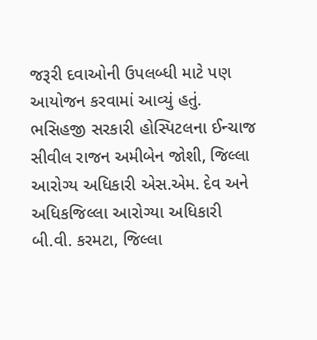જરૂરી દવાઓની ઉપલબ્ધી માટે પણ આયોજન કરવામાં આવ્યું હતું. ભસિહજી સરકારી હોસ્પિટલના ઈન્ચાજ સીવીલ રાજન અમીબેન જોશી, જિલ્લા આરોગ્ય અધિકારી એસ.એમ. દેવ અને અધિકજિલ્લા આરોગ્યા અધિકારી બી.વી. કરમટા, જિલ્લા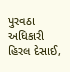પુરવઠા અધિકારી હિરલ દેસાઈ,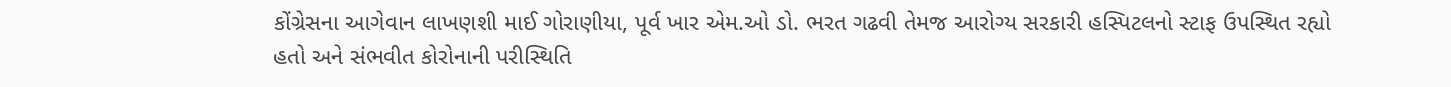કોંગ્રેસના આગેવાન લાખણશી માઈ ગોરાણીયા, પૂર્વ ખાર એમ.ઓ ડો. ભરત ગઢવી તેમજ આરોગ્ય સરકારી હસ્પિટલનો સ્ટાફ ઉપસ્થિત રહ્યો હતો અને સંભવીત કોરોનાની પરીસ્થિતિ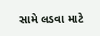સામે લડવા માટે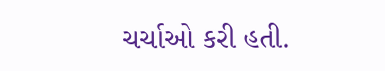ચર્ચાઓ કરી હતી.